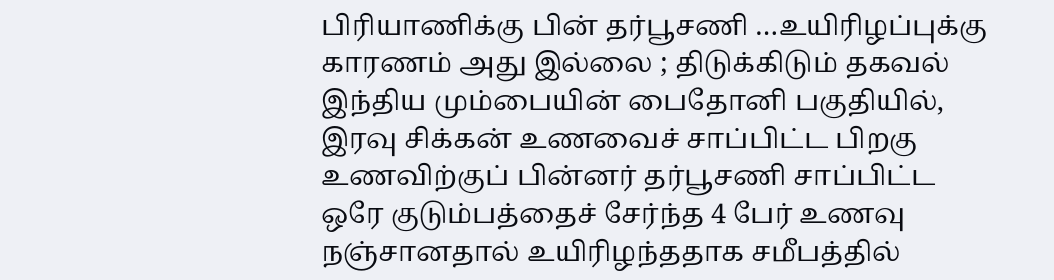பிரியாணிக்கு பின் தர்பூசணி …உயிரிழப்புக்கு காரணம் அது இல்லை ; திடுக்கிடும் தகவல்
இந்திய மும்பையின் பைதோனி பகுதியில், இரவு சிக்கன் உணவைச் சாப்பிட்ட பிறகு உணவிற்குப் பின்னர் தர்பூசணி சாப்பிட்ட ஒரே குடும்பத்தைச் சேர்ந்த 4 பேர் உணவு நஞ்சானதால் உயிரிழந்ததாக சமீபத்தில்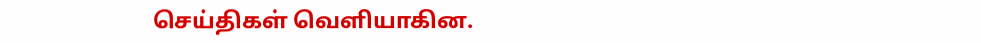செய்திகள் வெளியாகின.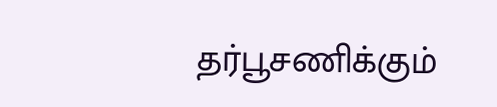தர்பூசணிக்கும்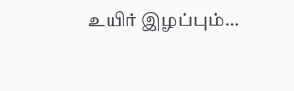உயிர் இழப்பும்…